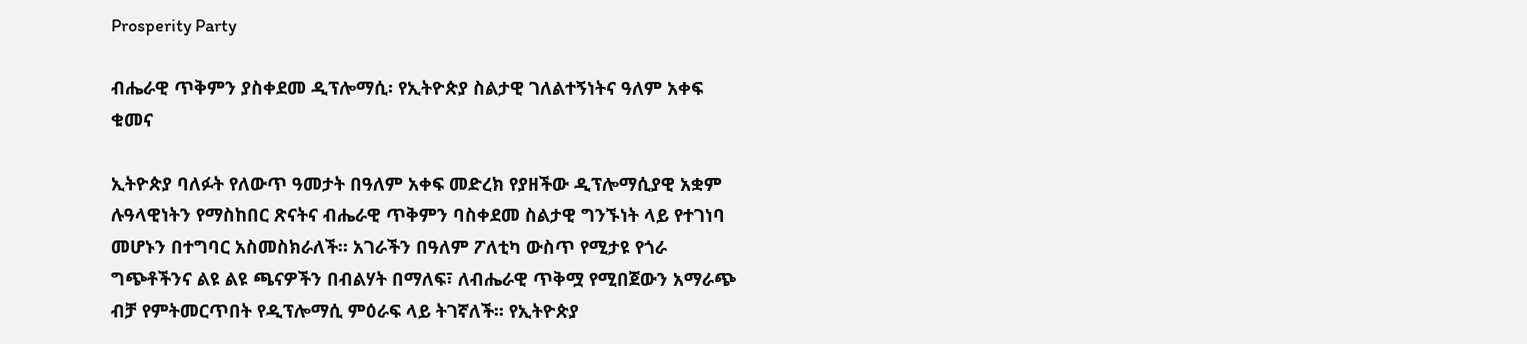Prosperity Party

ብሔራዊ ጥቅምን ያስቀደመ ዲፕሎማሲ፡ የኢትዮጵያ ስልታዊ ገለልተኝነትና ዓለም አቀፍ ቁመና

ኢትዮጵያ ባለፉት የለውጥ ዓመታት በዓለም አቀፍ መድረክ የያዘችው ዲፕሎማሲያዊ አቋም ሉዓላዊነትን የማስከበር ጽናትና ብሔራዊ ጥቅምን ባስቀደመ ስልታዊ ግንኙነት ላይ የተገነባ መሆኑን በተግባር አስመስክራለች። አገራችን በዓለም ፖለቲካ ውስጥ የሚታዩ የጎራ ግጭቶችንና ልዩ ልዩ ጫናዎችን በብልሃት በማለፍ፣ ለብሔራዊ ጥቅሟ የሚበጀውን አማራጭ ብቻ የምትመርጥበት የዲፕሎማሲ ምዕራፍ ላይ ትገኛለች። የኢትዮጵያ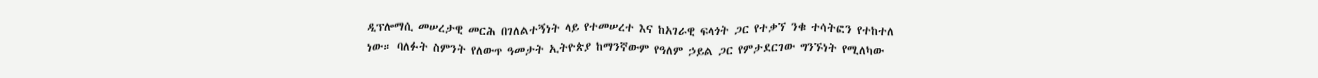ዲፕሎማሲ መሠረታዊ መርሕ በገለልተኝነት ላይ የተመሠረተ እና ከአገራዊ ፍላጎት ጋር የተቃኘ ንቁ ተሳትፎን የተከተለ ነው። ባለፉት ስምንት የለውጥ ዓመታት ኢትዮጵያ ከማንኛውም የዓለም ኃይል ጋር የምታደርገው ግንኙነት የሚለካው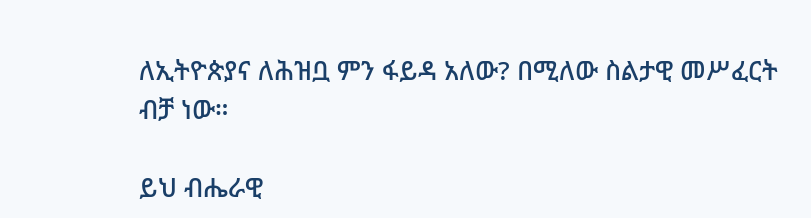ለኢትዮጵያና ለሕዝቧ ምን ፋይዳ አለው? በሚለው ስልታዊ መሥፈርት ብቻ ነው።

ይህ ብሔራዊ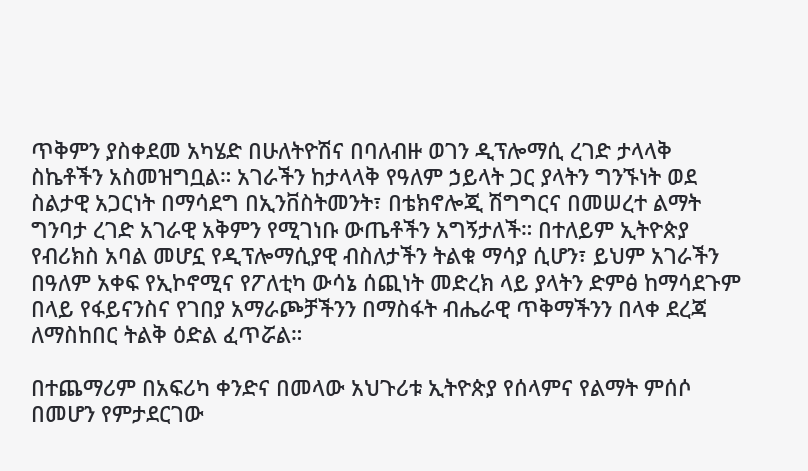ጥቅምን ያስቀደመ አካሄድ በሁለትዮሽና በባለብዙ ወገን ዲፕሎማሲ ረገድ ታላላቅ ስኬቶችን አስመዝግቧል። አገራችን ከታላላቅ የዓለም ኃይላት ጋር ያላትን ግንኙነት ወደ ስልታዊ አጋርነት በማሳደግ በኢንቨስትመንት፣ በቴክኖሎጂ ሽግግርና በመሠረተ ልማት ግንባታ ረገድ አገራዊ አቅምን የሚገነቡ ውጤቶችን አግኝታለች። በተለይም ኢትዮጵያ የብሪክስ አባል መሆኗ የዲፕሎማሲያዊ ብስለታችን ትልቁ ማሳያ ሲሆን፣ ይህም አገራችን በዓለም አቀፍ የኢኮኖሚና የፖለቲካ ውሳኔ ሰጪነት መድረክ ላይ ያላትን ድምፅ ከማሳደጉም በላይ የፋይናንስና የገበያ አማራጮቻችንን በማስፋት ብሔራዊ ጥቅማችንን በላቀ ደረጃ ለማስከበር ትልቅ ዕድል ፈጥሯል።

በተጨማሪም በአፍሪካ ቀንድና በመላው አህጉሪቱ ኢትዮጵያ የሰላምና የልማት ምሰሶ በመሆን የምታደርገው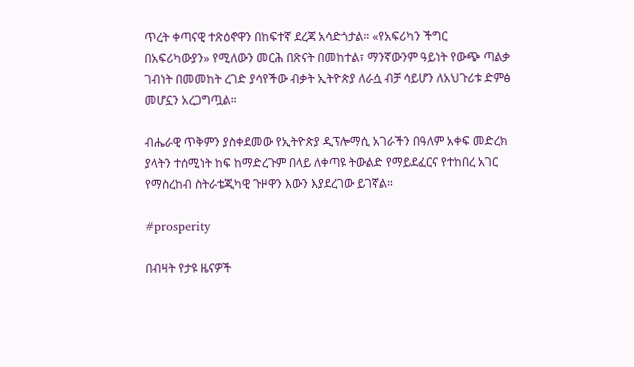ጥረት ቀጣናዊ ተጽዕኖዋን በከፍተኛ ደረጃ አሳድጎታል። «የአፍሪካን ችግር በአፍሪካውያን» የሚለውን መርሕ በጽናት በመከተል፣ ማንኛውንም ዓይነት የውጭ ጣልቃ ገብነት በመመከት ረገድ ያሳየችው ብቃት ኢትዮጵያ ለራሷ ብቻ ሳይሆን ለአህጉሪቱ ድምፅ መሆኗን አረጋግጧል።

ብሔራዊ ጥቅምን ያስቀደመው የኢትዮጵያ ዲፕሎማሲ አገራችን በዓለም አቀፍ መድረክ ያላትን ተሰሚነት ከፍ ከማድረጉም በላይ ለቀጣዩ ትውልድ የማይደፈርና የተከበረ አገር የማስረከብ ስትራቴጂካዊ ጉዞዋን እውን እያደረገው ይገኛል።

#prosperity

በብዛት የታዩ ዜናዎች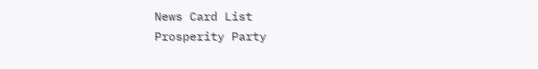News Card List
Prosperity Party